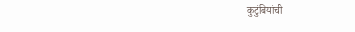कुटुंबियांची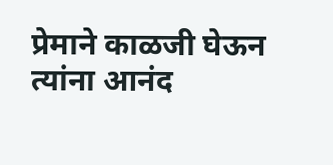प्रेमाने काळजी घेऊन त्यांना आनंद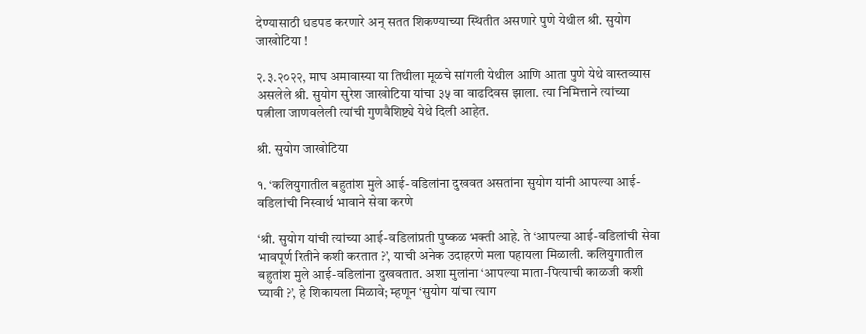देण्यासाठी धडपड करणारे अन् सतत शिकण्याच्या स्थितीत असणारे पुणे येथील श्री. सुयोग जाखोटिया !

२.३.२०२२, माघ अमावास्या या तिथीला मूळचे सांगली येथील आणि आता पुणे येथे वास्तव्यास असलेले श्री. सुयोग सुरेश जाखोटिया यांचा ३५ वा वाढदिवस झाला. त्या निमित्ताने त्यांच्या पत्नीला जाणवलेली त्यांची गुणवैशिष्ट्ये येथे दिली आहेत.

श्री. सुयोग जाखोटिया

१. ‘कलियुगातील बहुतांश मुले आई-वडिलांना दुखवत असतांना सुयोग यांनी आपल्या आई-वडिलांची निस्वार्थ भावाने सेवा करणे

‘श्री. सुयोग यांची त्यांच्या आई-वडिलांप्रती पुष्कळ भक्ती आहे. ते ‘आपल्या आई-वडिलांची सेवा भावपूर्ण रितीने कशी करतात ?’, याची अनेक उदाहरणे मला पहायला मिळाली. कलियुगातील बहुतांश मुले आई-वडिलांना दुखवतात. अशा मुलांना ‘आपल्या माता-पित्याची काळजी कशी घ्यावी ?’, हे शिकायला मिळावे; म्हणून ‘सुयोग यांचा त्याग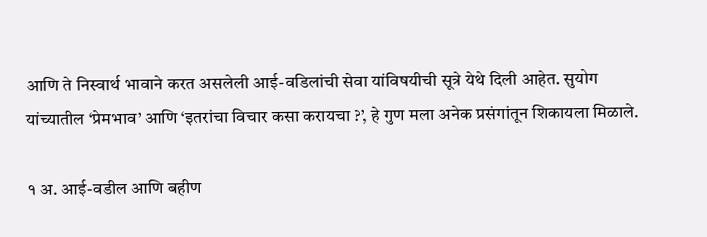आणि ते निस्वार्थ भावाने करत असलेली आई-वडिलांची सेवा यांविषयीची सूत्रे येथे दिली आहेत. सुयोग यांच्यातील ‘प्रेमभाव’ आणि ‘इतरांचा विचार कसा करायचा ?’, हे गुण मला अनेक प्रसंगांतून शिकायला मिळाले.

१ अ. आई-वडील आणि बहीण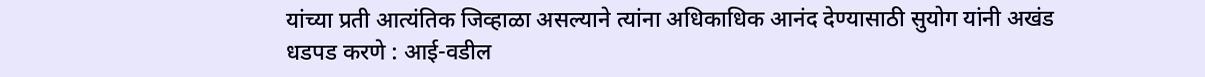यांच्या प्रती आत्यंतिक जिव्हाळा असल्याने त्यांना अधिकाधिक आनंद देण्यासाठी सुयोग यांनी अखंड धडपड करणे : आई-वडील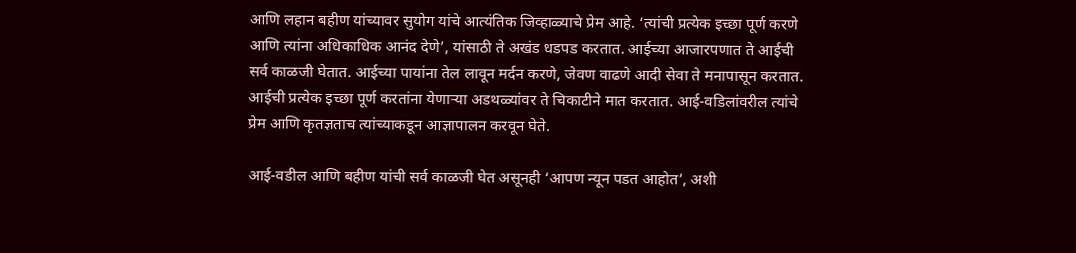आणि लहान बहीण यांच्यावर सुयोग यांचे आत्यंतिक जिव्हाळ्याचे प्रेम आहे. ‘त्यांची प्रत्येक इच्छा पूर्ण करणे आणि त्यांना अधिकाधिक आनंद देणे’, यांसाठी ते अखंड धडपड करतात. आईच्या आजारपणात ते आईची सर्व काळजी घेतात. आईच्या पायांना तेल लावून मर्दन करणे, जेवण वाढणे आदी सेवा ते मनापासून करतात. आईची प्रत्येक इच्छा पूर्ण करतांना येणाऱ्या अडथळ्यांवर ते चिकाटीने मात करतात. आई-वडिलांवरील त्यांचे प्रेम आणि कृतज्ञताच त्यांच्याकडून आज्ञापालन करवून घेते.

आई-वडील आणि बहीण यांची सर्व काळजी घेत असूनही ‘आपण न्यून पडत आहोत’, अशी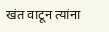खंत वाटून त्यांना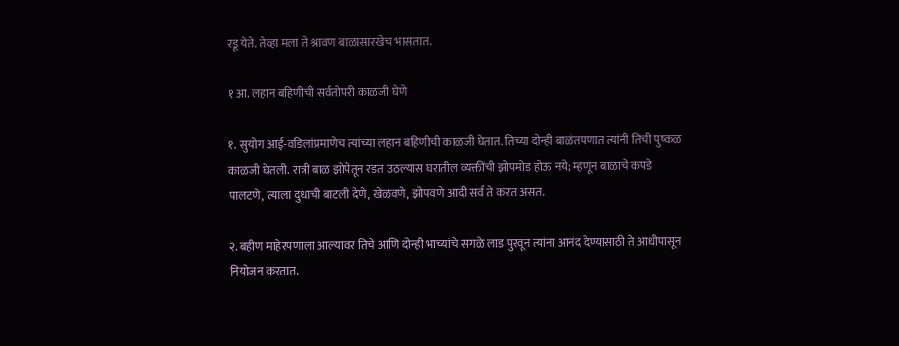रडू येते. तेव्हा मला ते श्रावण बाळासारखेच भासतात.

१ आ. लहान बहिणीची सर्वतोपरी काळजी घेणे

१. सुयोग आई-वडिलांप्रमाणेच त्यांच्या लहान बहिणीची काळजी घेतात. तिच्या दोन्ही बाळंतपणात त्यांनी तिची पुष्कळ काळजी घेतली. रात्री बाळ झोपेतून रडत उठल्यास घरातील व्यक्तींची झोपमोड होऊ नये; म्हणून बाळाचे कपडे पालटणे, त्याला दुधाची बाटली देणे, खेळवणे, झोपवणे आदी सर्व ते करत असत.

२. बहीण माहेरपणाला आल्यावर तिचे आणि दोन्ही भाच्यांचे सगळे लाड पुरवून त्यांना आनंद देण्यासाठी ते आधीपासून नियोजन करतात.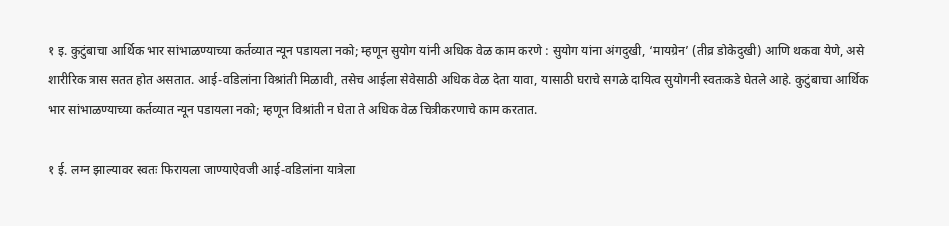१ इ. कुटुंबाचा आर्थिक भार सांभाळण्याच्या कर्तव्यात न्यून पडायला नको; म्हणून सुयोग यांनी अधिक वेळ काम करणे : सुयोग यांना अंगदुखी, ‘मायग्रेन’ (तीव्र डोकेदुखी) आणि थकवा येणे, असे शारीरिक त्रास सतत होत असतात. आई-वडिलांना विश्रांती मिळावी, तसेच आईला सेवेसाठी अधिक वेळ देता यावा, यासाठी घराचे सगळे दायित्व सुयोगनी स्वतःकडे घेतले आहे. कुटुंबाचा आर्थिक भार सांभाळण्याच्या कर्तव्यात न्यून पडायला नको; म्हणून विश्रांती न घेता ते अधिक वेळ चित्रीकरणाचे काम करतात.

१ ई. लग्न झाल्यावर स्वतः फिरायला जाण्याऐवजी आई-वडिलांना यात्रेला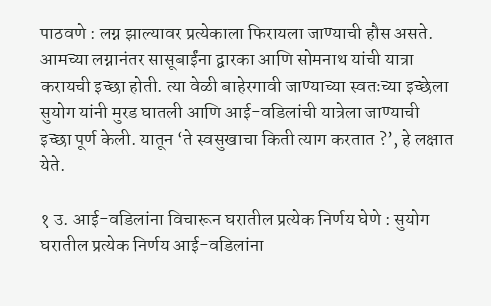पाठवणे : लग्न झाल्यावर प्रत्येकाला फिरायला जाण्याची हौस असते. आमच्या लग्नानंतर सासूबाईंना द्वारका आणि सोमनाथ यांची यात्रा करायची इच्छा होती. त्या वेळी बाहेरगावी जाण्याच्या स्वतःच्या इच्छेला सुयोग यांनी मुरड घातली आणि आई-वडिलांची यात्रेला जाण्याची इच्छा पूर्ण केली. यातून ‘ते स्वसुखाचा किती त्याग करतात ?’, हे लक्षात येते.

१ उ. आई-वडिलांना विचारून घरातील प्रत्येक निर्णय घेणे : सुयोग घरातील प्रत्येक निर्णय आई-वडिलांना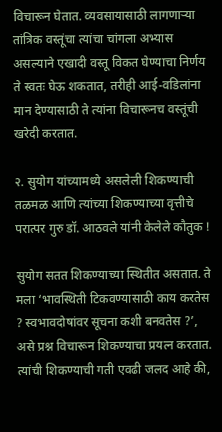विचारून घेतात. व्यवसायासाठी लागणाऱ्या तांत्रिक वस्तूंचा त्यांचा चांगला अभ्यास असल्याने एखादी वस्तू विकत घेण्याचा निर्णय ते स्वतः घेऊ शकतात, तरीही आई-वडिलांना मान देण्यासाठी ते त्यांना विचारूनच वस्तूंची खरेदी करतात.

२. सुयोग यांच्यामध्ये असलेली शिकण्याची तळमळ आणि त्यांच्या शिकण्याच्या वृत्तीचे परात्पर गुरु डॉ. आठवले यांनी केलेले कौतुक !

सुयोग सतत शिकण्याच्या स्थितीत असतात. ते मला ‘भावस्थिती टिकवण्यासाठी काय करतेस ? स्वभावदोषांवर सूचना कशी बनवतेस ?’, असे प्रश्न विचारून शिकण्याचा प्रयत्न करतात. त्यांची शिकण्याची गती एवढी जलद आहे की,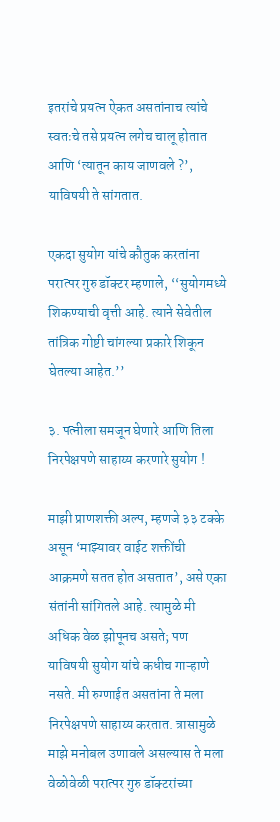इतरांचे प्रयत्न ऐकत असतांनाच त्यांचे स्वतःचे तसे प्रयत्न लगेच चालू होतात आणि ‘त्यातून काय जाणवले ?’, याविषयी ते सांगतात.

एकदा सुयोग यांचे कौतुक करतांना परात्पर गुरु डॉक्टर म्हणाले, ‘‘सुयोगमध्ये शिकण्याची वृत्ती आहे. त्याने सेवेतील तांत्रिक गोष्टी चांगल्या प्रकारे शिकून घेतल्या आहेत.’’

३. पत्नीला समजून घेणारे आणि तिला निरपेक्षपणे साहाय्य करणारे सुयोग !

माझी प्राणशक्ती अल्प, म्हणजे ३३ टक्के असून ‘माझ्यावर वाईट शक्तींची आक्रमणे सतत होत असतात’, असे एका संतांनी सांगितले आहे. त्यामुळे मी अधिक वेळ झोपूनच असते; पण याविषयी सुयोग यांचे कधीच गाऱ्हाणे नसते. मी रुग्णाईत असतांना ते मला निरपेक्षपणे साहाय्य करतात. त्रासामुळे माझे मनोबल उणावले असल्यास ते मला वेळोवेळी परात्पर गुरु डॉक्टरांच्या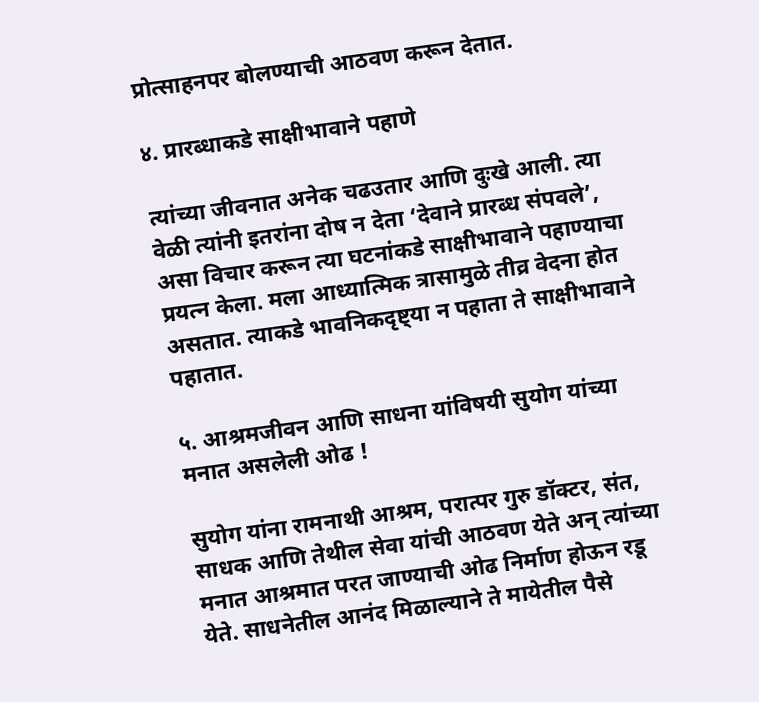प्रोत्साहनपर बोलण्याची आठवण करून देतात.

४. प्रारब्धाकडे साक्षीभावाने पहाणे

त्यांच्या जीवनात अनेक चढउतार आणि दुःखे आली. त्या वेळी त्यांनी इतरांना दोष न देता ‘देवाने प्रारब्ध संपवले’, असा विचार करून त्या घटनांकडे साक्षीभावाने पहाण्याचा प्रयत्न केला. मला आध्यात्मिक त्रासामुळे तीव्र वेदना होत असतात. त्याकडे भावनिकदृष्ट्या न पहाता ते साक्षीभावाने पहातात.

५. आश्रमजीवन आणि साधना यांविषयी सुयोग यांच्या मनात असलेली ओढ !

सुयोग यांना रामनाथी आश्रम, परात्पर गुरु डॉक्टर, संत, साधक आणि तेथील सेवा यांची आठवण येते अन् त्यांच्या मनात आश्रमात परत जाण्याची ओढ निर्माण होऊन रडू येते. साधनेतील आनंद मिळाल्याने ते मायेतील पैसे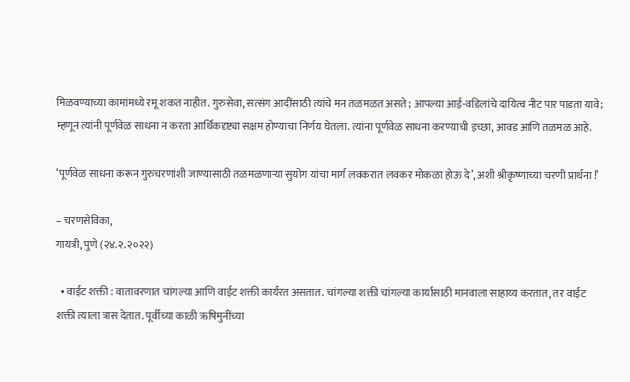मिळवण्याच्या कामांमध्ये रमू शकत नाहीत. गुरुसेवा, सत्संग आदींसाठी त्यांचे मन तळमळत असते; आपल्या आई-वडिलांचे दायित्व नीट पार पाडता यावे; म्हणून त्यांनी पूर्णवेळ साधना न करता आर्थिकदृष्ट्या सक्षम होण्याचा निर्णय घेतला. त्यांना पूर्णवेळ साधना करण्याची इच्छा, आवड आणि तळमळ आहे.

‘पूर्णवेळ साधना करून गुरुचरणांशी जाण्यासाठी तळमळणाऱ्या सुयोग यांचा मार्ग लवकरात लवकर मोकळा होऊ दे’, अशी श्रीकृष्णाच्या चरणी प्रार्थना !’

– चरणसेविका,
गायत्री, पुणे (२४.२.२०२२)

  • वाईट शक्ती : वातावरणात चांगल्या आणि वाईट शक्ती कार्यरत असतात. चांगल्या शक्ती चांगल्या कार्यासाठी मानवाला साहाय्य करतात, तर वाईट शक्ती त्याला त्रास देतात. पूर्वीच्या काळी ऋषिमुनींच्या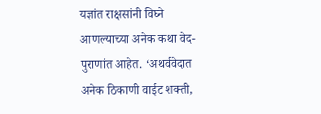यज्ञांत राक्षसांनी विघ्ने आणल्याच्या अनेक कथा वेद-पुराणांत आहेत. ‘अथर्ववेदात अनेक ठिकाणी वाईट शक्ती,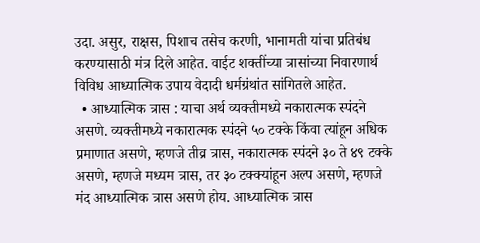उदा. असुर, राक्षस, पिशाच तसेच करणी, भानामती यांचा प्रतिबंध करण्यासाठी मंत्र दिले आहेत. वाईट शक्तींच्या त्रासांच्या निवारणार्थ विविध आध्यात्मिक उपाय वेदादी धर्मग्रंथांत सांगितले आहेत.
  • आध्यात्मिक त्रास : याचा अर्थ व्यक्तीमध्ये नकारात्मक स्पंदने असणे. व्यक्तीमध्ये नकारात्मक स्पंदने ५० टक्के किंवा त्यांहून अधिक प्रमाणात असणे, म्हणजे तीव्र त्रास, नकारात्मक स्पंदने ३० ते ४९ टक्के असणे, म्हणजे मध्यम त्रास, तर ३० टक्क्यांहून अल्प असणे, म्हणजे मंद आध्यात्मिक त्रास असणे होय. आध्यात्मिक त्रास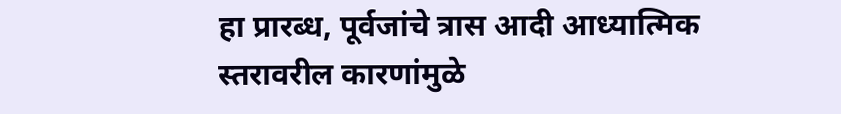हा प्रारब्ध, पूर्वजांचे त्रास आदी आध्यात्मिक स्तरावरील कारणांमुळे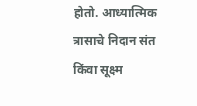होतो. आध्यात्मिक त्रासाचे निदान संत किंवा सूक्ष्म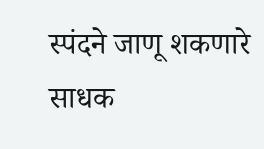स्पंदने जाणू शकणारे साधक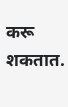करू शकतात.